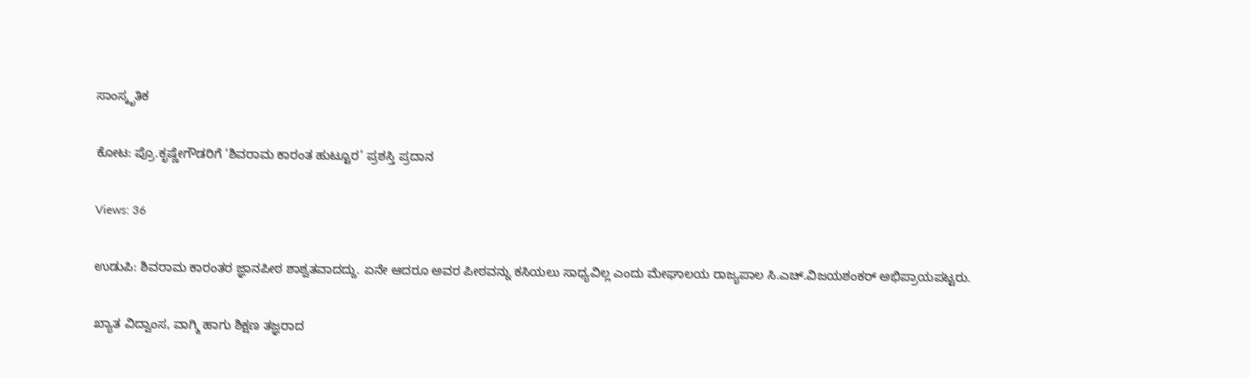ಸಾಂಸ್ಕೃತಿಕ

ಕೋಟ: ಪ್ರೊ.ಕೃಷ್ಣೇಗೌಡರಿಗೆ ‘ಶಿವರಾಮ ಕಾರಂತ ಹುಟ್ಟೂರ’ ಪ್ರಶಸ್ತಿ ಪ್ರದಾನ

Views: 36

ಉಡುಪಿ: ಶಿವರಾಮ ಕಾರಂತರ ಜ್ಞಾನಪೀಠ ಶಾಶ್ವತವಾದದ್ದು. ಏನೇ ಆದರೂ ಅವರ ಪೀಠವನ್ನು ಕಸಿಯಲು ಸಾಧ್ಯವಿಲ್ಲ ಎಂದು ಮೇಘಾಲಯ ರಾಜ್ಯಪಾಲ ಸಿ.ಎಚ್.ವಿಜಯಶಂಕರ್ ಅಭಿಪ್ರಾಯಪಟ್ಟರು.

ಖ್ಯಾತ ವಿದ್ವಾಂಸ, ವಾಗ್ಮಿ ಹಾಗು ಶಿಕ್ಷಣ ತಜ್ಞರಾದ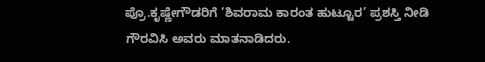ಪ್ರೊ.ಕೃಷ್ಣೇಗೌಡರಿಗೆ ‘ಶಿವರಾಮ ಕಾರಂತ ಹುಟ್ಟೂರ’ ಪ್ರಶಸ್ತಿ ನೀಡಿ ಗೌರವಿಸಿ ಅವರು ಮಾತನಾಡಿದರು.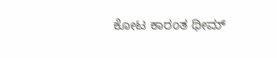ಕೋಟ ಕಾರಂತ ಥೀಮ್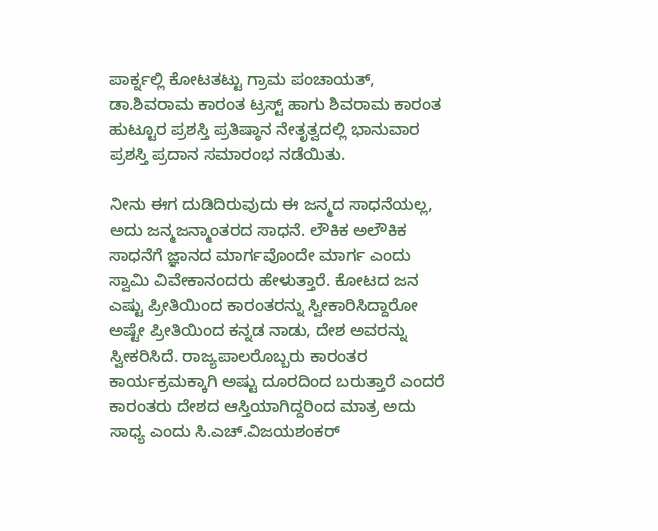ಪಾರ್ಕ್ನಲ್ಲಿ ಕೋಟತಟ್ಟು ಗ್ರಾಮ ಪಂಚಾಯತ್, ಡಾ.ಶಿವರಾಮ ಕಾರಂತ ಟ್ರಸ್ಟ್ ಹಾಗು ಶಿವರಾಮ ಕಾರಂತ ಹುಟ್ಟೂರ ಪ್ರಶಸ್ತಿ ಪ್ರತಿಷ್ಠಾನ ನೇತೃತ್ವದಲ್ಲಿ ಭಾನುವಾರ ಪ್ರಶಸ್ತಿ ಪ್ರದಾನ ಸಮಾರಂಭ ನಡೆಯಿತು.

ನೀನು ಈಗ ದುಡಿದಿರುವುದು ಈ ಜನ್ಮದ ಸಾಧನೆಯಲ್ಲ, ಅದು ಜನ್ಮಜನ್ಮಾಂತರದ ಸಾಧನೆ. ಲೌಕಿಕ ಅಲೌಕಿಕ ಸಾಧನೆಗೆ ಜ್ಞಾನದ ಮಾರ್ಗವೊಂದೇ ಮಾರ್ಗ ಎಂದು ಸ್ವಾಮಿ ವಿವೇಕಾನಂದರು ಹೇಳುತ್ತಾರೆ. ಕೋಟದ ಜನ ಎಷ್ಟು ಪ್ರೀತಿಯಿಂದ ಕಾರಂತರನ್ನು ಸ್ವೀಕಾರಿಸಿದ್ದಾರೋ ಅಷ್ಟೇ ಪ್ರೀತಿಯಿಂದ ಕನ್ನಡ ನಾಡು, ದೇಶ ಅವರನ್ನು ಸ್ವೀಕರಿಸಿದೆ. ರಾಜ್ಯಪಾಲರೊಬ್ಬರು ಕಾರಂತರ ಕಾರ್ಯಕ್ರಮಕ್ಕಾಗಿ ಅಷ್ಟು ದೂರದಿಂದ ಬರುತ್ತಾರೆ ಎಂದರೆ ಕಾರಂತರು ದೇಶದ ಆಸ್ತಿಯಾಗಿದ್ದರಿಂದ ಮಾತ್ರ ಅದು ಸಾಧ್ಯ ಎಂದು ಸಿ.ಎಚ್.ವಿಜಯಶಂಕರ್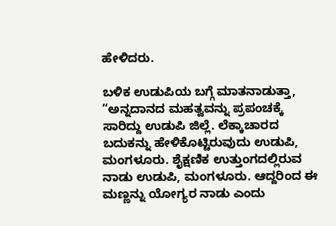ಹೇಳಿದರು.

ಬಳಿಕ ಉಡುಪಿಯ ಬಗ್ಗೆ ಮಾತನಾಡುತ್ತಾ, “ಅನ್ನದಾನದ ಮಹತ್ವವನ್ನು ಪ್ರಪಂಚಕ್ಕೆ ಸಾರಿದ್ದು ಉಡುಪಿ ಜಿಲ್ಲೆ. ಲೆಕ್ಕಾಚಾರದ ಬದುಕನ್ನು ಹೇಳಿಕೊಟ್ಟಿರುವುದು ಉಡುಪಿ, ಮಂಗಳೂರು. ಶೈಕ್ಷಣಿಕ ಉತ್ತುಂಗದಲ್ಲಿರುವ ನಾಡು ಉಡುಪಿ, ಮಂಗಳೂರು. ಆದ್ದರಿಂದ ಈ ಮಣ್ಣನ್ನು ಯೋಗ್ಯರ ನಾಡು ಎಂದು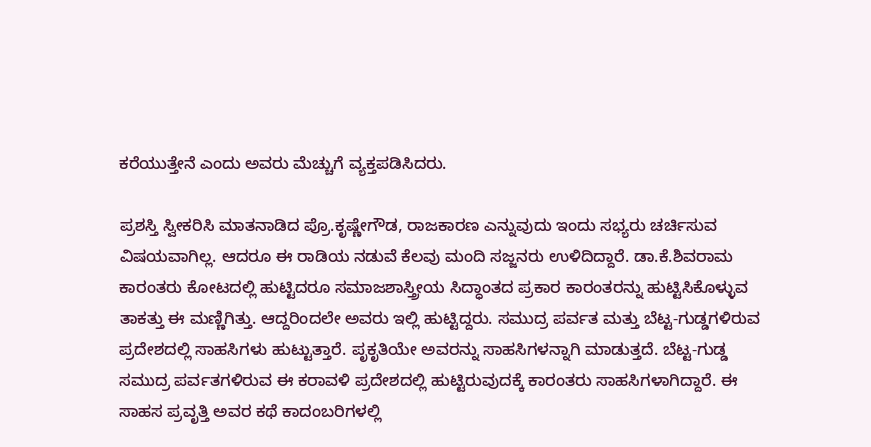ಕರೆಯುತ್ತೇನೆ ಎಂದು ಅವರು ಮೆಚ್ಚುಗೆ ವ್ಯಕ್ತಪಡಿಸಿದರು.

ಪ್ರಶಸ್ತಿ ಸ್ವೀಕರಿಸಿ ಮಾತನಾಡಿದ ಪ್ರೊ.ಕೃಷ್ಣೇಗೌಡ, ರಾಜಕಾರಣ ಎನ್ನುವುದು ಇಂದು ಸಭ್ಯರು ಚರ್ಚಿಸುವ ವಿಷಯವಾಗಿಲ್ಲ. ಆದರೂ ಈ ರಾಡಿಯ ನಡುವೆ ಕೆಲವು ಮಂದಿ ಸಜ್ಜನರು ಉಳಿದಿದ್ದಾರೆ. ಡಾ.ಕೆ.ಶಿವರಾಮ ಕಾರಂತರು ಕೋಟದಲ್ಲಿ ಹುಟ್ಟಿದರೂ ಸಮಾಜಶಾಸ್ತ್ರೀಯ ಸಿದ್ಧಾಂತದ ಪ್ರಕಾರ ಕಾರಂತರನ್ನು ಹುಟ್ಟಿಸಿಕೊಳ್ಳುವ ತಾಕತ್ತು ಈ ಮಣ್ಣಿಗಿತ್ತು. ಆದ್ದರಿಂದಲೇ ಅವರು ಇಲ್ಲಿ ಹುಟ್ಟಿದ್ದರು. ಸಮುದ್ರ ಪರ್ವತ ಮತ್ತು ಬೆಟ್ಟ-ಗುಡ್ಡಗಳಿರುವ ಪ್ರದೇಶದಲ್ಲಿ ಸಾಹಸಿಗಳು ಹುಟ್ಟುತ್ತಾರೆ. ಪೃಕೃತಿಯೇ ಅವರನ್ನು ಸಾಹಸಿಗಳನ್ನಾಗಿ ಮಾಡುತ್ತದೆ. ಬೆಟ್ಟ-ಗುಡ್ಡ ಸಮುದ್ರ ಪರ್ವತಗಳಿರುವ ಈ ಕರಾವಳಿ ಪ್ರದೇಶದಲ್ಲಿ ಹುಟ್ಟಿರುವುದಕ್ಕೆ ಕಾರಂತರು ಸಾಹಸಿಗಳಾಗಿದ್ದಾರೆ. ಈ ಸಾಹಸ ಪ್ರವೃತ್ತಿ ಅವರ ಕಥೆ ಕಾದಂಬರಿಗಳಲ್ಲಿ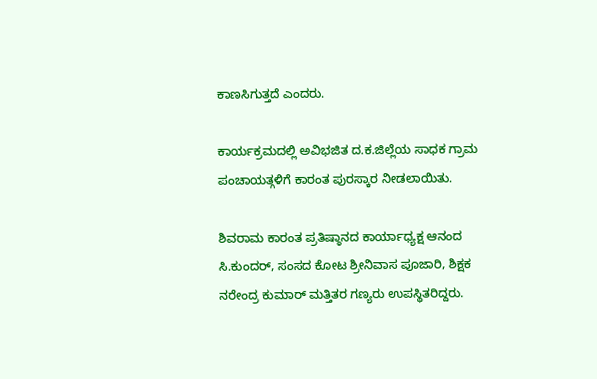ಕಾಣಸಿಗುತ್ತದೆ ಎಂದರು.

ಕಾರ್ಯಕ್ರಮದಲ್ಲಿ ಅವಿಭಜಿತ ದ.ಕ.ಜಿಲ್ಲೆಯ ಸಾಧಕ ಗ್ರಾಮ ಪಂಚಾಯತ್ಗಳಿಗೆ ಕಾರಂತ ಪುರಸ್ಕಾರ ನೀಡಲಾಯಿತು.

ಶಿವರಾಮ ಕಾರಂತ ಪ್ರತಿಷ್ಠಾನದ ಕಾರ್ಯಾಧ್ಯಕ್ಷ ಆನಂದ ಸಿ.ಕುಂದರ್, ಸಂಸದ ಕೋಟ ಶ್ರೀನಿವಾಸ ಪೂಜಾರಿ, ಶಿಕ್ಷಕ ನರೇಂದ್ರ ಕುಮಾರ್ ಮತ್ತಿತರ ಗಣ್ಯರು ಉಪಸ್ಥಿತರಿದ್ದರು.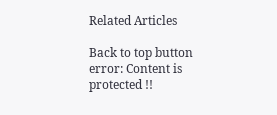Related Articles

Back to top button
error: Content is protected !!